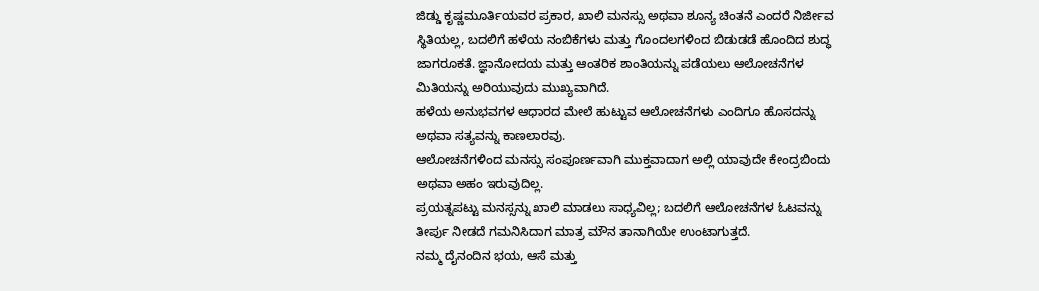ಜಿಡ್ಡು ಕೃಷ್ಣಮೂರ್ತಿಯವರ ಪ್ರಕಾರ, ಖಾಲಿ ಮನಸ್ಸು ಅಥವಾ ಶೂನ್ಯ ಚಿಂತನೆ ಎಂದರೆ ನಿರ್ಜೀವ ಸ್ಥಿತಿಯಲ್ಲ, ಬದಲಿಗೆ ಹಳೆಯ ನಂಬಿಕೆಗಳು ಮತ್ತು ಗೊಂದಲಗಳಿಂದ ಬಿಡುಡಡೆ ಹೊಂದಿದ ಶುದ್ಧ ಜಾಗರೂಕತೆ. ಜ್ಞಾನೋದಯ ಮತ್ತು ಆಂತರಿಕ ಶಾಂತಿಯನ್ನು ಪಡೆಯಲು ಆಲೋಚನೆಗಳ ಮಿತಿಯನ್ನು ಅರಿಯುವುದು ಮುಖ್ಯವಾಗಿದೆ.
ಹಳೆಯ ಅನುಭವಗಳ ಆಧಾರದ ಮೇಲೆ ಹುಟ್ಟುವ ಆಲೋಚನೆಗಳು ಎಂದಿಗೂ ಹೊಸದನ್ನು ಅಥವಾ ಸತ್ಯವನ್ನು ಕಾಣಲಾರವು.
ಆಲೋಚನೆಗಳಿಂದ ಮನಸ್ಸು ಸಂಪೂರ್ಣವಾಗಿ ಮುಕ್ತವಾದಾಗ ಅಲ್ಲಿ ಯಾವುದೇ ಕೇಂದ್ರಬಿಂದು ಅಥವಾ ಅಹಂ ಇರುವುದಿಲ್ಲ.
ಪ್ರಯತ್ನಪಟ್ಟು ಮನಸ್ಸನ್ನು ಖಾಲಿ ಮಾಡಲು ಸಾಧ್ಯವಿಲ್ಲ; ಬದಲಿಗೆ ಆಲೋಚನೆಗಳ ಓಟವನ್ನು ತೀರ್ಪು ನೀಡದೆ ಗಮನಿಸಿದಾಗ ಮಾತ್ರ ಮೌನ ತಾನಾಗಿಯೇ ಉಂಟಾಗುತ್ತದೆ.
ನಮ್ಮ ದೈನಂದಿನ ಭಯ, ಆಸೆ ಮತ್ತು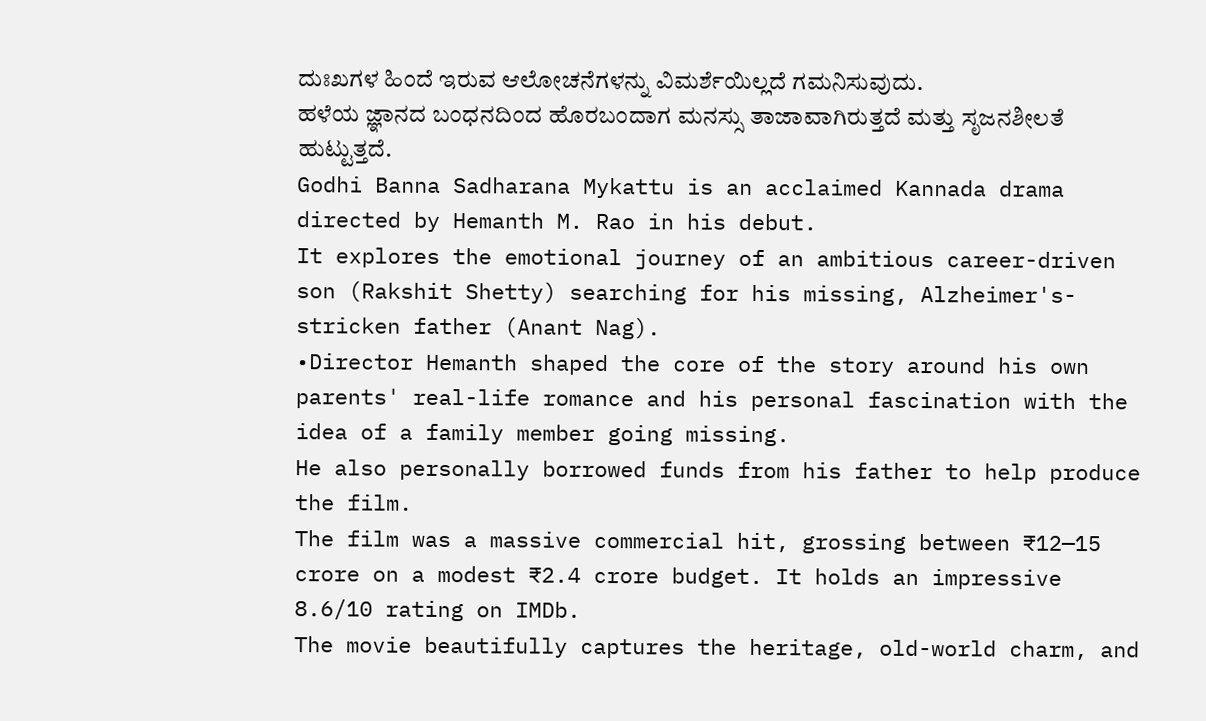ದುಃಖಗಳ ಹಿಂದೆ ಇರುವ ಆಲೋಚನೆಗಳನ್ನು ವಿಮರ್ಶೆಯಿಲ್ಲದೆ ಗಮನಿಸುವುದು.
ಹಳೆಯ ಜ್ಞಾನದ ಬಂಧನದಿಂದ ಹೊರಬಂದಾಗ ಮನಸ್ಸು ತಾಜಾವಾಗಿರುತ್ತದೆ ಮತ್ತು ಸೃಜನಶೀಲತೆ ಹುಟ್ಟುತ್ತದೆ.
Godhi Banna Sadharana Mykattu is an acclaimed Kannada drama directed by Hemanth M. Rao in his debut.
It explores the emotional journey of an ambitious career-driven son (Rakshit Shetty) searching for his missing, Alzheimer's-stricken father (Anant Nag).
•Director Hemanth shaped the core of the story around his own parents' real-life romance and his personal fascination with the idea of a family member going missing.
He also personally borrowed funds from his father to help produce the film.
The film was a massive commercial hit, grossing between ₹12—15 crore on a modest ₹2.4 crore budget. It holds an impressive 8.6/10 rating on IMDb.
The movie beautifully captures the heritage, old-world charm, and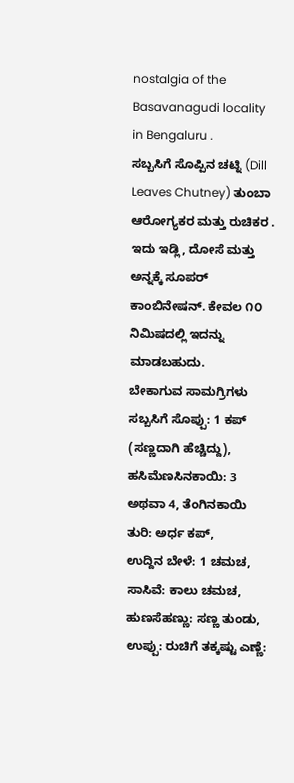nostalgia of the Basavanagudi locality in Bengaluru .
ಸಬ್ಬಸಿಗೆ ಸೊಪ್ಪಿನ ಚಟ್ನಿ (Dill Leaves Chutney) ತುಂಬಾ ಆರೋಗ್ಯಕರ ಮತ್ತು ರುಚಿಕರ . ಇದು ಇಡ್ಲಿ, ದೋಸೆ ಮತ್ತು ಅನ್ನಕ್ಕೆ ಸೂಪರ್ ಕಾಂಬಿನೇಷನ್. ಕೇವಲ ೧೦ ನಿಮಿಷದಲ್ಲಿ ಇದನ್ನು ಮಾಡಬಹುದು.
ಬೇಕಾಗುವ ಸಾಮಗ್ರಿಗಳು
ಸಬ್ಬಸಿಗೆ ಸೊಪ್ಪು: 1 ಕಪ್ (ಸಣ್ಣದಾಗಿ ಹೆಚ್ಚಿದ್ದು), ಹಸಿಮೆಣಸಿನಕಾಯಿ: 3 ಅಥವಾ 4, ತೆಂಗಿನಕಾಯಿ ತುರಿ: ಅರ್ಧ ಕಪ್,
ಉದ್ದಿನ ಬೇಳೆ: 1 ಚಮಚ, ಸಾಸಿವೆ: ಕಾಲು ಚಮಚ, ಹುಣಸೆಹಣ್ಣು: ಸಣ್ಣ ತುಂಡು, ಉಪ್ಪು: ರುಚಿಗೆ ತಕ್ಕಷ್ಟು ಎಣ್ಣೆ: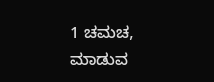1 ಚಮಚ,
ಮಾಡುವ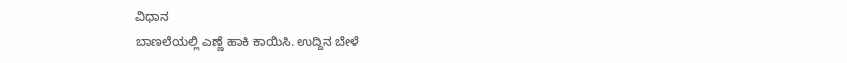ವಿಧಾನ
ಬಾಣಲೆಯಲ್ಲಿ ಎಣ್ಣೆ ಹಾಕಿ ಕಾಯಿಸಿ. ಉದ್ದಿನ ಬೇಳೆ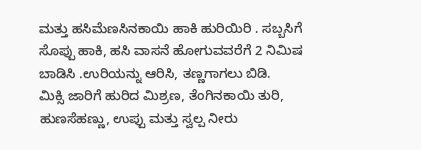ಮತ್ತು ಹಸಿಮೆಣಸಿನಕಾಯಿ ಹಾಕಿ ಹುರಿಯಿರಿ . ಸಬ್ಬಸಿಗೆ ಸೊಪ್ಪು ಹಾಕಿ, ಹಸಿ ವಾಸನೆ ಹೋಗುವವರೆಗೆ 2 ನಿಮಿಷ ಬಾಡಿಸಿ .ಉರಿಯನ್ನು ಆರಿಸಿ, ತಣ್ಣಗಾಗಲು ಬಿಡಿ.
ಮಿಕ್ಸಿ ಜಾರಿಗೆ ಹುರಿದ ಮಿಶ್ರಣ, ತೆಂಗಿನಕಾಯಿ ತುರಿ, ಹುಣಸೆಹಣ್ಣು, ಉಪ್ಪು ಮತ್ತು ಸ್ವಲ್ಪ ನೀರು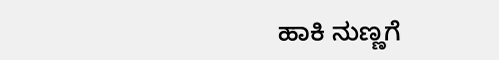ಹಾಕಿ ನುಣ್ಣಗೆ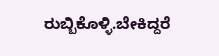ರುಬ್ಬಿಕೊಳ್ಳಿ.ಬೇಕಿದ್ದರೆ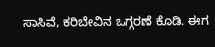ಸಾಸಿವೆ, ಕರಿಬೇವಿನ ಒಗ್ಗರಣೆ ಕೊಡಿ. ಈಗ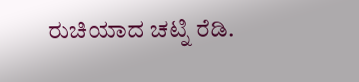ರುಚಿಯಾದ ಚಟ್ನಿ ರೆಡಿ.